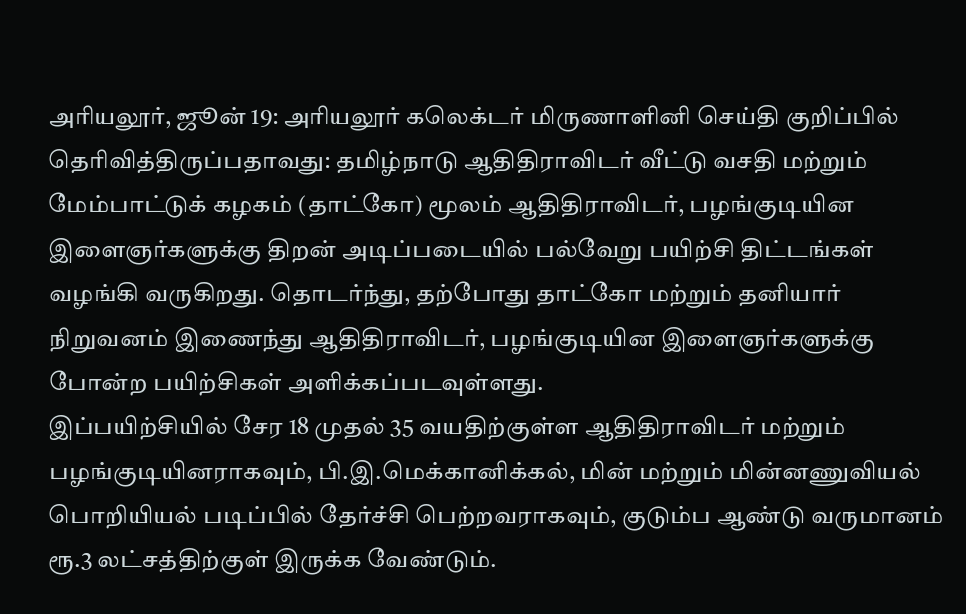அரியலூர், ஜூன் 19: அரியலூர் கலெக்டர் மிருணாளினி செய்தி குறிப்பில் தெரிவித்திருப்பதாவது: தமிழ்நாடு ஆதிதிராவிடர் வீட்டு வசதி மற்றும் மேம்பாட்டுக் கழகம் (தாட்கோ) மூலம் ஆதிதிராவிடர், பழங்குடியின இளைஞர்களுக்கு திறன் அடிப்படையில் பல்வேறு பயிற்சி திட்டங்கள் வழங்கி வருகிறது. தொடர்ந்து, தற்போது தாட்கோ மற்றும் தனியார் நிறுவனம் இணைந்து ஆதிதிராவிடர், பழங்குடியின இளைஞர்களுக்கு போன்ற பயிற்சிகள் அளிக்கப்படவுள்ளது.
இப்பயிற்சியில் சேர 18 முதல் 35 வயதிற்குள்ள ஆதிதிராவிடர் மற்றும் பழங்குடியினராகவும், பி.இ.மெக்கானிக்கல், மின் மற்றும் மின்னணுவியல் பொறியியல் படிப்பில் தேர்ச்சி பெற்றவராகவும், குடும்ப ஆண்டு வருமானம் ரூ.3 லட்சத்திற்குள் இருக்க வேண்டும்.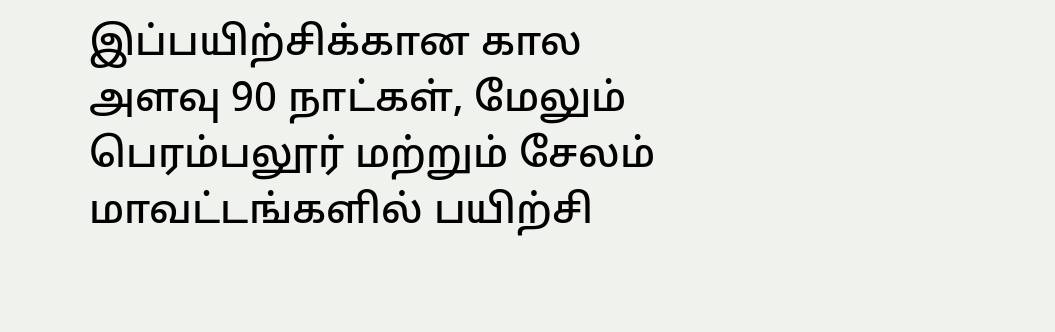இப்பயிற்சிக்கான கால அளவு 90 நாட்கள், மேலும் பெரம்பலூர் மற்றும் சேலம் மாவட்டங்களில் பயிற்சி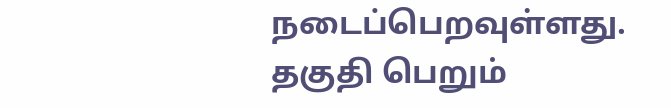நடைப்பெறவுள்ளது. தகுதி பெறும்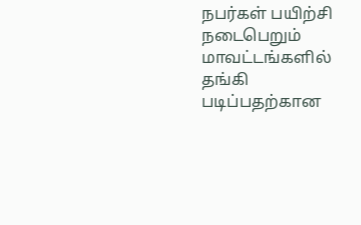நபர்கள் பயிற்சி நடைபெறும் மாவட்டங்களில் தங்கி படிப்பதற்கான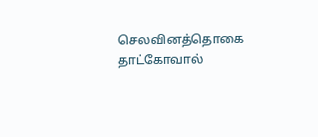செலவினத்தொகை தாட்கோவால்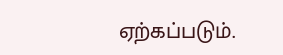ஏற்கப்படும்.